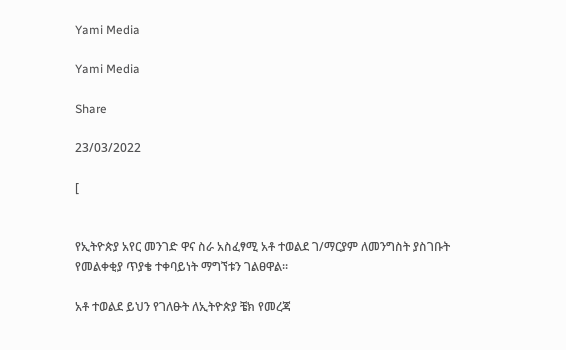Yami Media

Yami Media

Share

23/03/2022

[


የኢትዮጵያ አየር መንገድ ዋና ስራ አስፈፃሚ አቶ ተወልደ ገ/ማርያም ለመንግስት ያስገቡት የመልቀቂያ ጥያቄ ተቀባይነት ማግኘቱን ገልፀዋል።

አቶ ተወልደ ይህን የገለፁት ለኢትዮጵያ ቼክ የመረጃ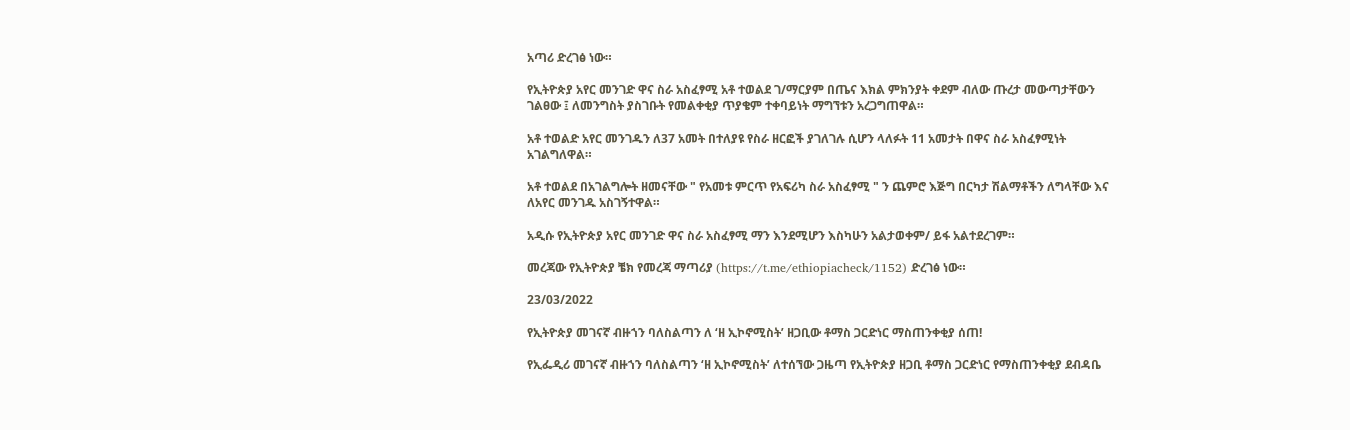አጣሪ ድረገፅ ነው።

የኢትዮጵያ አየር መንገድ ዋና ስራ አስፈፃሚ አቶ ተወልደ ገ/ማርያም በጤና እክል ምክንያት ቀደም ብለው ጡረታ መውጣታቸውን ገልፀው ፤ ለመንግስት ያስገቡት የመልቀቂያ ጥያቄም ተቀባይነት ማግኘቱን አረጋግጠዋል።

አቶ ተወልድ አየር መንገዱን ለ37 አመት በተለያዩ የስራ ዘርፎች ያገለገሉ ሲሆን ላለፉት 11 አመታት በዋና ስራ አስፈፃሚነት አገልግለዋል።

አቶ ተወልደ በአገልግሎት ዘመናቸው " የአመቱ ምርጥ የአፍሪካ ስራ አስፈፃሚ " ን ጨምሮ እጅግ በርካታ ሽልማቶችን ለግላቸው እና ለአየር መንገዱ አስገኝተዋል።

አዲሱ የኢትዮጵያ አየር መንገድ ዋና ስራ አስፈፃሚ ማን እንደሚሆን እስካሁን አልታወቀም/ ይፋ አልተደረገም።

መረጃው የኢትዮጵያ ቼክ የመረጃ ማጣሪያ (https://t.me/ethiopiacheck/1152) ድረገፅ ነው።

23/03/2022

የኢትዮጵያ መገናኛ ብዙኀን ባለስልጣን ለ ‘ዘ ኢኮኖሚስት’ ዘጋቢው ቶማስ ጋርድነር ማስጠንቀቂያ ሰጠ!

የኢፌዲሪ መገናኛ ብዙኀን ባለስልጣን ‘ዘ ኢኮኖሚስት’ ለተሰኘው ጋዜጣ የኢትዮጵያ ዘጋቢ ቶማስ ጋርድነር የማስጠንቀቂያ ደብዳቤ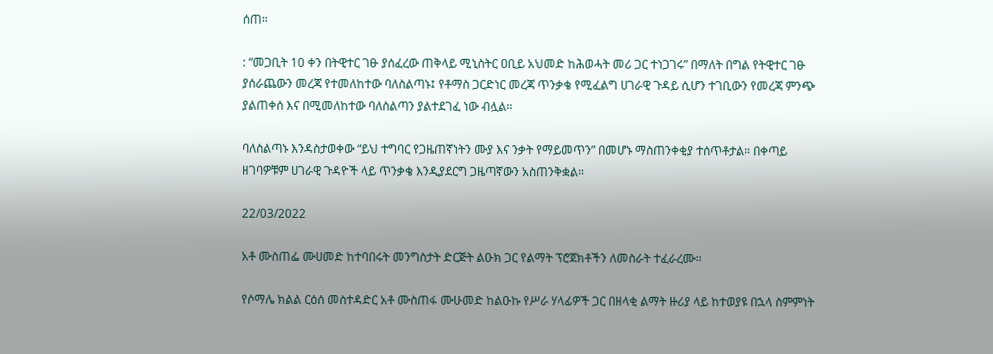ሰጠ።

: “መጋቢት 10 ቀን በትዊተር ገፁ ያሰፈረው ጠቅላይ ሚኒስትር ዐቢይ አህመድ ከሕወሓት መሪ ጋር ተነጋገሩ” በማለት በግል የትዊተር ገፁ ያሰራጨውን መረጃ የተመለከተው ባለስልጣኑ፤ የቶማስ ጋርድነር መረጃ ጥንቃቄ የሚፈልግ ሀገራዊ ጉዳይ ሲሆን ተገቢውን የመረጃ ምንጭ ያልጠቀሰ እና በሚመለከተው ባለስልጣን ያልተደገፈ ነው ብሏል።

ባለስልጣኑ እንዳስታወቀው “ይህ ተግባር የጋዜጠኛነትን ሙያ እና ንቃት የማይመጥን” በመሆኑ ማስጠንቀቂያ ተሰጥቶታል። በቀጣይ ዘገባዎቹም ሀገራዊ ጉዳዮች ላይ ጥንቃቄ እንዲያደርግ ጋዜጣኛውን አስጠንቅቋል።

22/03/2022

አቶ ሙስጠፌ ሙሀመድ ከተባበሩት መንግስታት ድርጅት ልዑክ ጋር የልማት ፕሮጀክቶችን ለመስራት ተፈራረሙ፡፡

የሶማሌ ክልል ርዕሰ መስተዳድር አቶ ሙስጠፋ ሙሁመድ ከልዑኩ የሥራ ሃላፊዎች ጋር በዘላቂ ልማት ዙሪያ ላይ ከተወያዩ በኋላ ስምምነት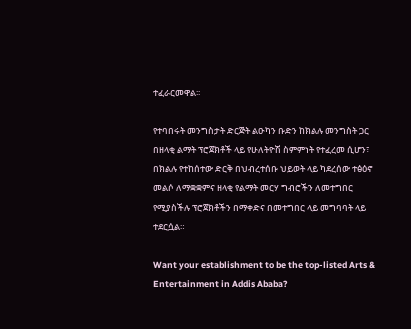ተፈራርመዋል፡፡

የተባበሩት መንግስታት ድርጅት ልዑካን ቡድን ከክልሉ መንግስት ጋር በዘላቂ ልማት ፕሮጀክቶች ላይ የሁለትዮሽ ስምምነት የተፈረመ ሲሆን፣ በክልሉ የተከሰተው ድርቅ በህብረተሰቡ ህይወት ላይ ካደረሰው ተፅዕኖ መልሶ ለማቋቋምና ዘላቂ የልማት መርሃ ግብሮችን ለመተግበር የሚያስችሉ ፕሮጀክቶችን በማቀድና በመተግበር ላይ መግባባት ላይ ተደርሷል።

Want your establishment to be the top-listed Arts & Entertainment in Addis Ababa?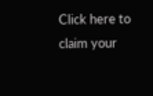Click here to claim your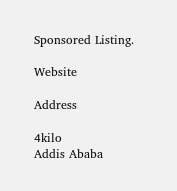Sponsored Listing.

Website

Address

4kilo
Addis Ababa